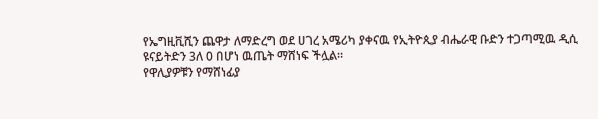የኤግዚቪሺን ጨዋታ ለማድረግ ወደ ሀገረ አሜሪካ ያቀናዉ የኢትዮጲያ ብሔራዊ ቡድን ተጋጣሚዉ ዲሲ ዩናይትድን 3ለ 0 በሆነ ዉጤት ማሸነፍ ችሏል።
የዋሊያዎቹን የማሸነፊያ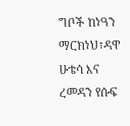ግቦች ከነዓን ማርክነህ፣ዳዋ ሁቴሳ እና ረመዳን የሱፍ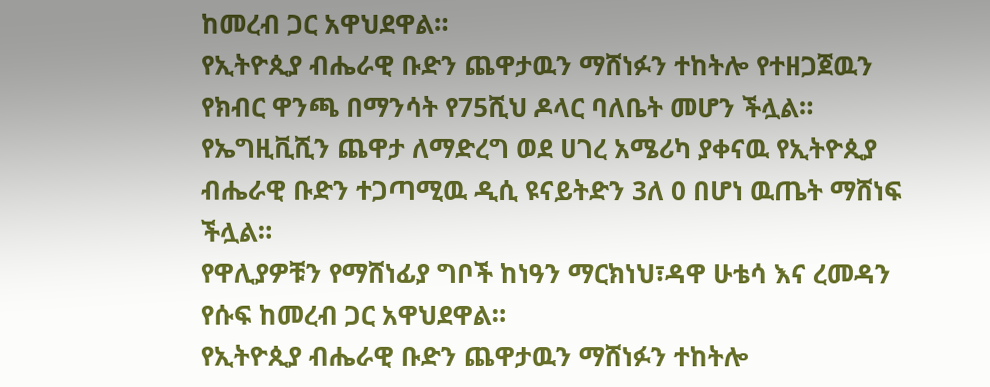ከመረብ ጋር አዋህደዋል።
የኢትዮጲያ ብሔራዊ ቡድን ጨዋታዉን ማሸነፉን ተከትሎ የተዘጋጀዉን የክብር ዋንጫ በማንሳት የ75ሺህ ዶላር ባለቤት መሆን ችሏል።
የኤግዚቪሺን ጨዋታ ለማድረግ ወደ ሀገረ አሜሪካ ያቀናዉ የኢትዮጲያ ብሔራዊ ቡድን ተጋጣሚዉ ዲሲ ዩናይትድን 3ለ 0 በሆነ ዉጤት ማሸነፍ ችሏል።
የዋሊያዎቹን የማሸነፊያ ግቦች ከነዓን ማርክነህ፣ዳዋ ሁቴሳ እና ረመዳን የሱፍ ከመረብ ጋር አዋህደዋል።
የኢትዮጲያ ብሔራዊ ቡድን ጨዋታዉን ማሸነፉን ተከትሎ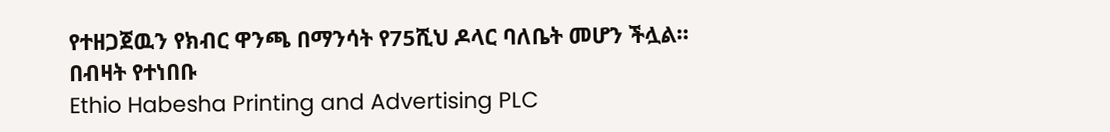የተዘጋጀዉን የክብር ዋንጫ በማንሳት የ75ሺህ ዶላር ባለቤት መሆን ችሏል።
በብዛት የተነበቡ
Ethio Habesha Printing and Advertising PLC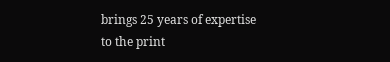brings 25 years of expertise to the print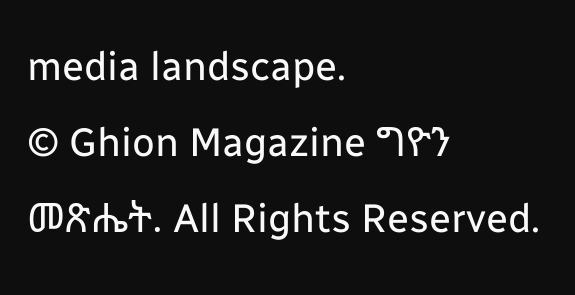media landscape.
© Ghion Magazine ግዮን መጽሔት. All Rights Reserved.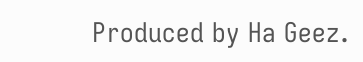Produced by Ha Geez.